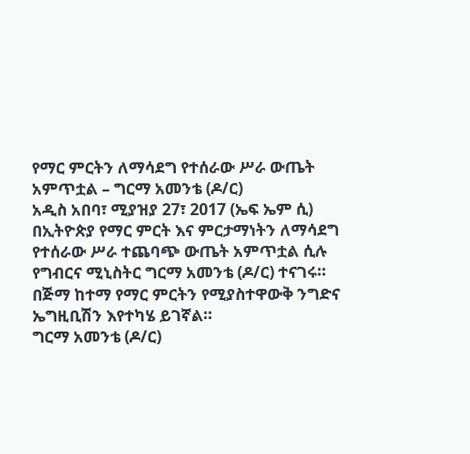የማር ምርትን ለማሳደግ የተሰራው ሥራ ውጤት አምጥቷል – ግርማ አመንቴ (ዶ/ር)
አዲስ አበባ፣ ሚያዝያ 27፣ 2017 (ኤፍ ኤም ሲ) በኢትዮጵያ የማር ምርት እና ምርታማነትን ለማሳደግ የተሰራው ሥራ ተጨባጭ ውጤት አምጥቷል ሲሉ የግብርና ሚኒስትር ግርማ አመንቴ (ዶ/ር) ተናገሩ።
በጅማ ከተማ የማር ምርትን የሚያስተዋውቅ ንግድና ኤግዚቢሽን እየተካሄ ይገኛል።
ግርማ አመንቴ (ዶ/ር)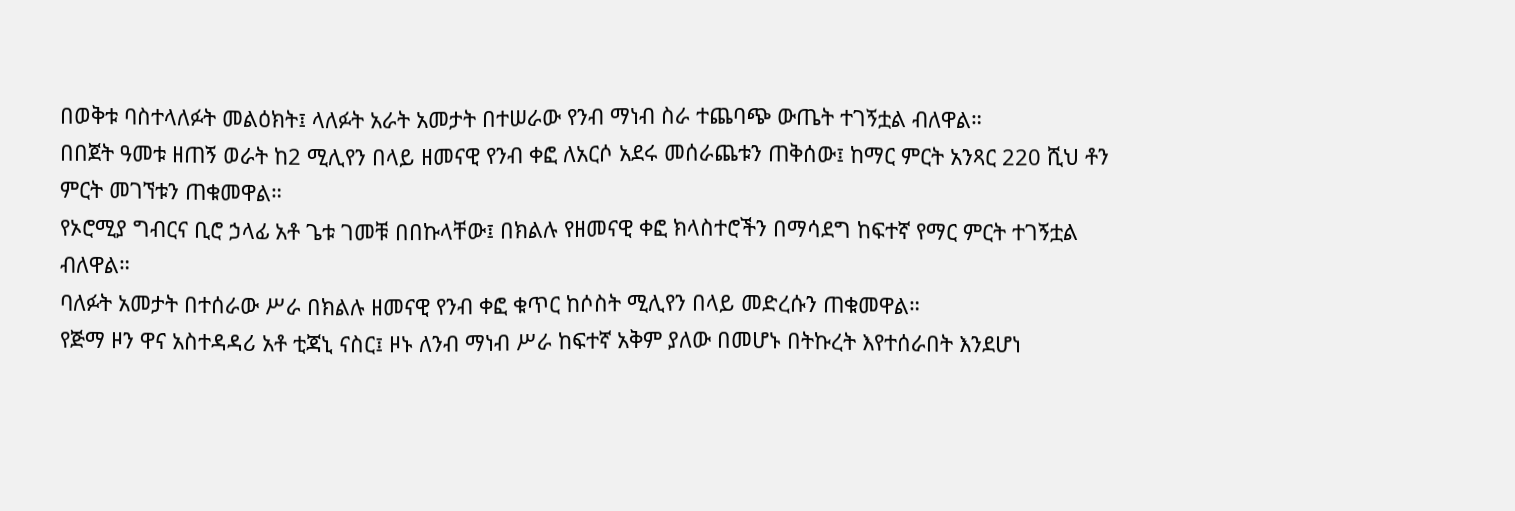በወቅቱ ባስተላለፉት መልዕክት፤ ላለፉት አራት አመታት በተሠራው የንብ ማነብ ስራ ተጨባጭ ውጤት ተገኝቷል ብለዋል።
በበጀት ዓመቱ ዘጠኝ ወራት ከ2 ሚሊየን በላይ ዘመናዊ የንብ ቀፎ ለአርሶ አደሩ መሰራጨቱን ጠቅሰው፤ ከማር ምርት አንጻር 220 ሺህ ቶን ምርት መገኘቱን ጠቁመዋል።
የኦሮሚያ ግብርና ቢሮ ኃላፊ አቶ ጌቱ ገመቹ በበኩላቸው፤ በክልሉ የዘመናዊ ቀፎ ክላስተሮችን በማሳደግ ከፍተኛ የማር ምርት ተገኝቷል ብለዋል።
ባለፉት አመታት በተሰራው ሥራ በክልሉ ዘመናዊ የንብ ቀፎ ቁጥር ከሶስት ሚሊየን በላይ መድረሱን ጠቁመዋል።
የጅማ ዞን ዋና አስተዳዳሪ አቶ ቲጃኒ ናስር፤ ዞኑ ለንብ ማነብ ሥራ ከፍተኛ አቅም ያለው በመሆኑ በትኩረት እየተሰራበት እንደሆነ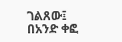ገልጸው፤ በአንድ ቀፎ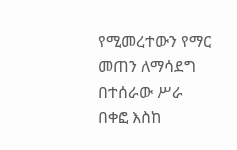የሚመረተውን የማር መጠን ለማሳደግ በተሰራው ሥራ በቀፎ እስከ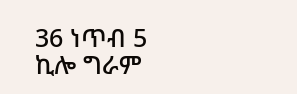36 ነጥብ 5 ኪሎ ግራም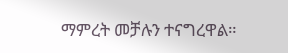ማምረት መቻሉን ተናግረዋል።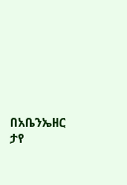በአቤንኤዘር ታየ